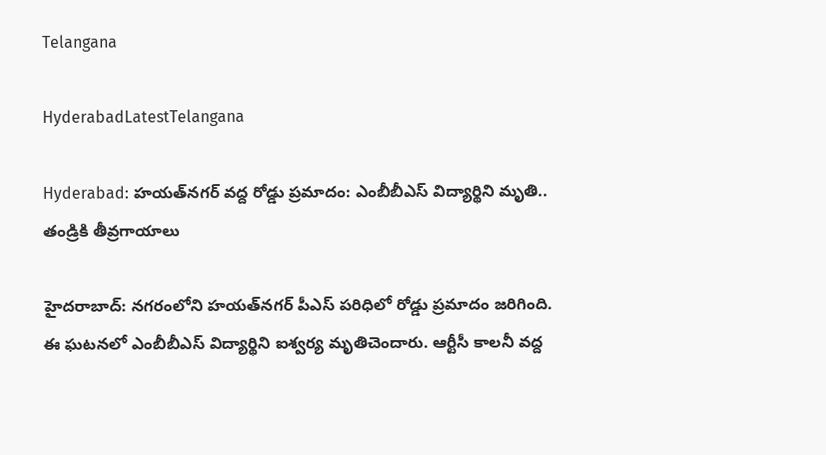Telangana

HyderabadLatestTelangana

Hyderabad: హయత్‌నగర్‌ వద్ద రోడ్డు ప్రమాదం: ఎంబీబీఎస్‌ విద్యార్థిని మృతి.. తండ్రికి తీవ్రగాయాలు

హైదరాబాద్‌: నగరంలోని హయత్‌నగర్‌ పీఎస్‌ పరిధిలో రోడ్డు ప్రమాదం జరిగింది. ఈ ఘటనలో ఎంబీబీఎస్‌ విద్యార్థిని ఐశ్వర్య మృతిచెందారు. ఆర్టీసీ కాలనీ వద్ద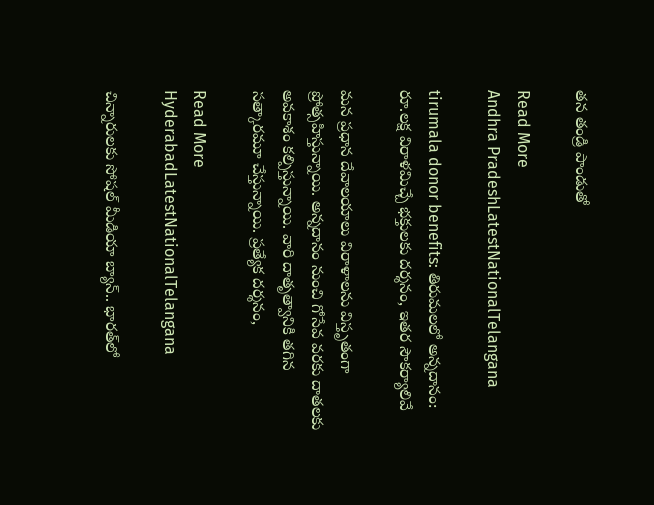తన తండ్రి పాండుతో

Read More
Andhra PradeshLatestNationalTelangana

tirumala donor benefits: తిరుమలలో అన్నదానం: రూ.లక్ష విరాళమిచ్చే భక్తులకు దర్శనం, ఇతర సౌకర్యాలివే

మన ప్రధాన దేవాలయాలు విరాళాలను విస్తృతంగా ప్రోత్సహిస్తున్నాయి. అన్నదానం నుంచి గోసేవ వరకు దాతలకు అవకాశం కల్పిస్తున్నాయి. వారి దాతృత్వానికి తగిన సత్కారమూ చేస్తున్నాయి. ప్రత్యేక దర్శనం,

Read More
HyderabadLatestNationalTelangana

చిన్నారులకు సోషల్‌ మీడియా బ్యాన్‌.. భారత్‌లో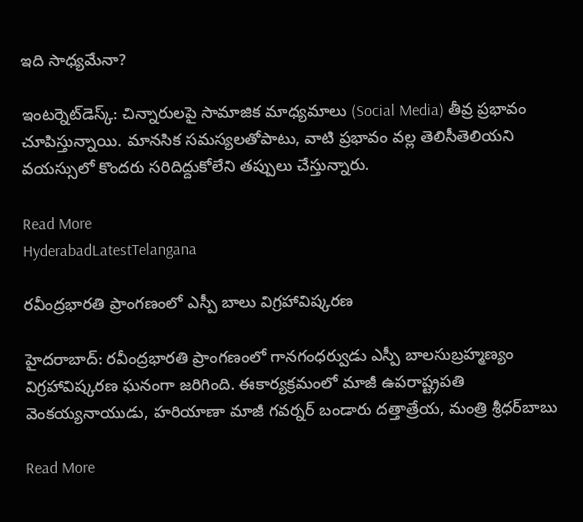ఇది సాధ్యమేనా?

ఇంటర్నెట్‌డెస్క్‌: చిన్నారులపై సామాజిక మాధ్యమాలు (Social Media) తీవ్ర ప్రభావం చూపిస్తున్నాయి. మానసిక సమస్యలతోపాటు, వాటి ప్రభావం వల్ల తెలిసీతెలియని వయస్సులో కొందరు సరిదిద్దుకోలేని తప్పులు చేస్తున్నారు.

Read More
HyderabadLatestTelangana

రవీంద్రభారతి ప్రాంగణంలో ఎస్పీ బాలు విగ్రహావిష్కరణ

హైదరాబాద్‌: రవీంద్రభారతి ప్రాంగణంలో గానగంధర్వుడు ఎస్పీ బాలసుబ్రహ్మణ్యం విగ్రహావిష్కరణ ఘనంగా జరిగింది. ఈకార్యక్రమంలో మాజీ ఉపరాష్ట్రపతి వెంకయ్యనాయుడు, హరియాణా మాజీ గవర్నర్‌ బండారు దత్తాత్రేయ, మంత్రి శ్రీధర్‌బాబు

Read More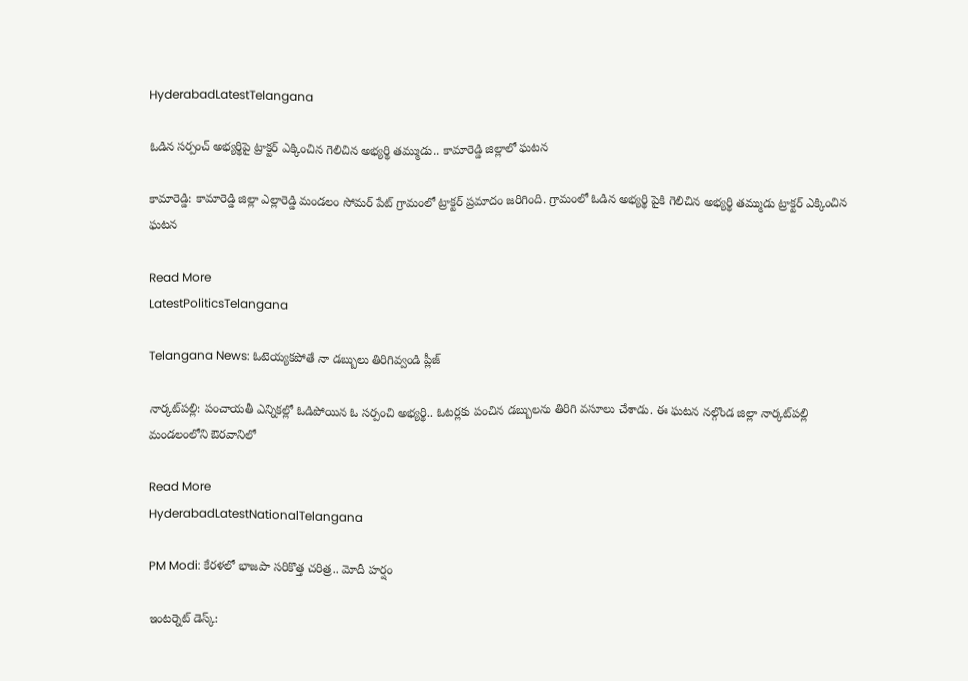HyderabadLatestTelangana

ఓడిన సర్పంచ్ అభ్యర్థిపై ట్రాక్టర్ ఎక్కించిన గెలిచిన అభ్యర్థి తమ్ముడు.. కామారెడ్డి జిల్లాలో ఘటన

కామారెడ్డి: కామారెడ్డి జిల్లా ఎల్లారెడ్డి మండలం సోమర్ పేట్ గ్రామంలో ట్రాక్టర్ ప్రమాదం జరిగింది. గ్రామంలో ఓడిన అభ్యర్థి పైకి గెలిచిన అభ్యర్థి తమ్ముడు ట్రాక్టర్ ఎక్కించిన ఘటన

Read More
LatestPoliticsTelangana

Telangana News: ఓటెయ్యకపోతే నా డబ్బులు తిరిగివ్వండి ప్లీజ్‌

నార్కట్‌పల్లి: పంచాయతీ ఎన్నికల్లో ఓడిపోయిన ఓ సర్పంచి అభ్యర్థి.. ఓటర్లకు పంచిన డబ్బులను తిరిగి వసూలు చేశాడు. ఈ ఘటన నల్గొండ జిల్లా నార్కట్‌పల్లి మండలంలోని ఔరవానిలో

Read More
HyderabadLatestNationalTelangana

PM Modi: కేరళలో భాజపా సరికొత్త చరిత్ర.. మోదీ హర్షం

ఇంటర్నెట్‌ డెస్క్‌: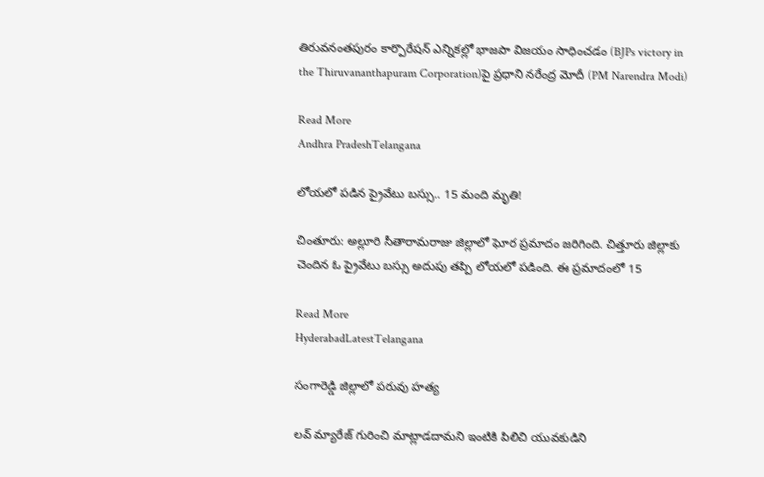తిరువనంతపురం కార్పొరేషన్‌ ఎన్నికల్లో భాజపా విజయం సాధించడం (BJPs victory in the Thiruvananthapuram Corporation)పై ప్రధాని నరేంద్ర మోదీ (PM Narendra Modi)

Read More
Andhra PradeshTelangana

లోయలో పడిన ప్రైవేటు బస్సు.. 15 మంది మృతి!

చింతూరు: అల్లూరి సీతారామరాజు జిల్లాలో ఘోర ప్రమాదం జరిగింది. చిత్తూరు జిల్లాకు చెందిన ఓ ప్రైవేటు బస్సు అదుపు తప్పి లోయలో పడింది. ఈ ప్రమాదంలో 15

Read More
HyderabadLatestTelangana

సంగారెడ్డి జిల్లాలో పరువు హత్య

లవ్ మ్యారేజ్ గురించి మాట్లాడదామని ఇంటికి పిలిచి యువకుడిని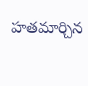హతమార్చిన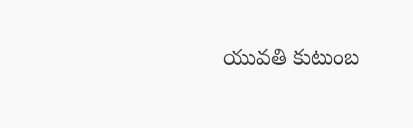యువతి కుటుంబ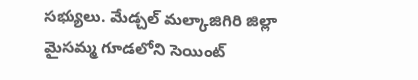సభ్యులు. మేడ్చల్ మల్కాజిగిరి జిల్లా మైసమ్మ గూడలోని సెయింట్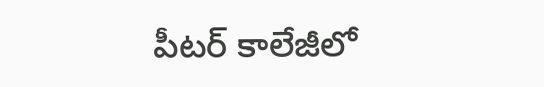పీటర్ కాలేజీలో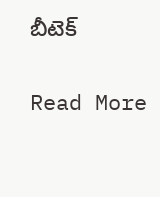బీటెక్

Read More